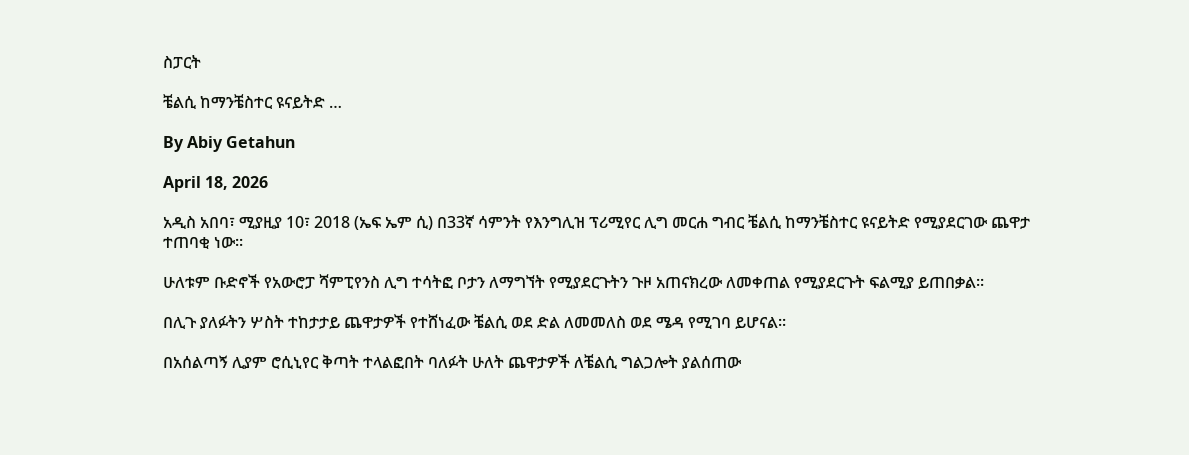ስፓርት

ቼልሲ ከማንቼስተር ዩናይትድ …

By Abiy Getahun

April 18, 2026

አዲስ አበባ፣ ሚያዚያ 10፣ 2018 (ኤፍ ኤም ሲ) በ33ኛ ሳምንት የእንግሊዝ ፕሪሚየር ሊግ መርሐ ግብር ቼልሲ ከማንቼስተር ዩናይትድ የሚያደርገው ጨዋታ ተጠባቂ ነው፡፡

ሁለቱም ቡድኖች የአውሮፓ ሻምፒየንስ ሊግ ተሳትፎ ቦታን ለማግኘት የሚያደርጉትን ጉዞ አጠናክረው ለመቀጠል የሚያደርጉት ፍልሚያ ይጠበቃል፡፡

በሊጉ ያለፉትን ሦስት ተከታታይ ጨዋታዎች የተሸነፈው ቼልሲ ወደ ድል ለመመለስ ወደ ሜዳ የሚገባ ይሆናል፡፡

በአሰልጣኝ ሊያም ሮሲኒየር ቅጣት ተላልፎበት ባለፉት ሁለት ጨዋታዎች ለቼልሲ ግልጋሎት ያልሰጠው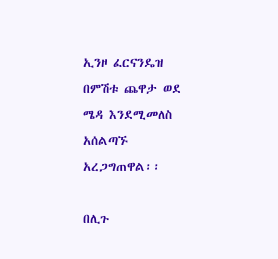ኢንዞ ፈርናንዴዝ በምሽቱ ጨዋታ ወደ ሜዳ እንደሚመለስ አሰልጣኙ አረጋግጠዋል፡፡

በሊጉ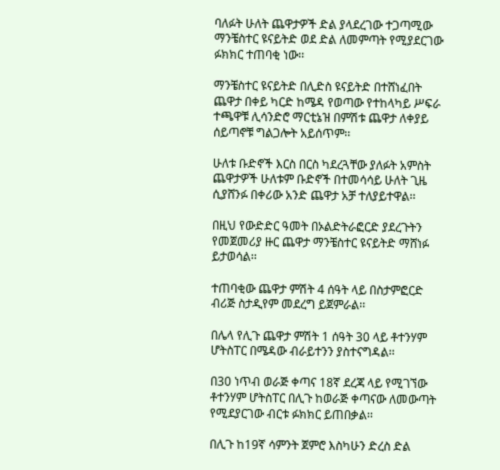ባለፉት ሁለት ጨዋታዎች ድል ያላደረገው ተጋጣሚው ማንቼስተር ዩናይትድ ወደ ድል ለመምጣት የሚያደርገው ፉክክር ተጠባቂ ነው፡፡

ማንቼስተር ዩናይትድ በሊድስ ዩናይትድ በተሸነፈበት ጨዋታ በቀይ ካርድ ከሜዳ የወጣው የተከላካይ ሥፍራ ተጫዋቹ ሊሳንድሮ ማርቲኔዝ በምሽቱ ጨዋታ ለቀያይ ሰይጣኖቹ ግልጋሎት አይሰጥም፡፡

ሁለቱ ቡድኖች እርስ በርስ ካደረጓቸው ያለፉት አምስት ጨዋታዎች ሁለቱም ቡድኖች በተመሳሳይ ሁለት ጊዜ ሲያሸንፉ በቀሪው አንድ ጨዋታ አቻ ተለያይተዋል፡፡

በዚህ የውድድር ዓመት በኦልድትራፎርድ ያደረጉትን የመጀመሪያ ዙር ጨዋታ ማንቼስተር ዩናይትድ ማሸነፉ ይታወሳል፡፡

ተጠባቂው ጨዋታ ምሽት 4 ሰዓት ላይ በስታምፎርድ ብሪጅ ስታዲየም መደረግ ይጀምራል፡፡

በሌላ የሊጉ ጨዋታ ምሽት 1 ሰዓት 30 ላይ ቶተንሃም ሆትስፐር በሜዳው ብራይተንን ያስተናግዳል፡፡

በ30 ነጥብ ወራጅ ቀጣና 18ኛ ደረጃ ላይ የሚገኘው ቶተንሃም ሆትስፐር በሊጉ ከወራጅ ቀጣናው ለመውጣት የሚደያርገው ብርቱ ፉክክር ይጠበቃል፡፡

በሊጉ ከ19ኛ ሳምንት ጀምሮ እስካሁን ድረስ ድል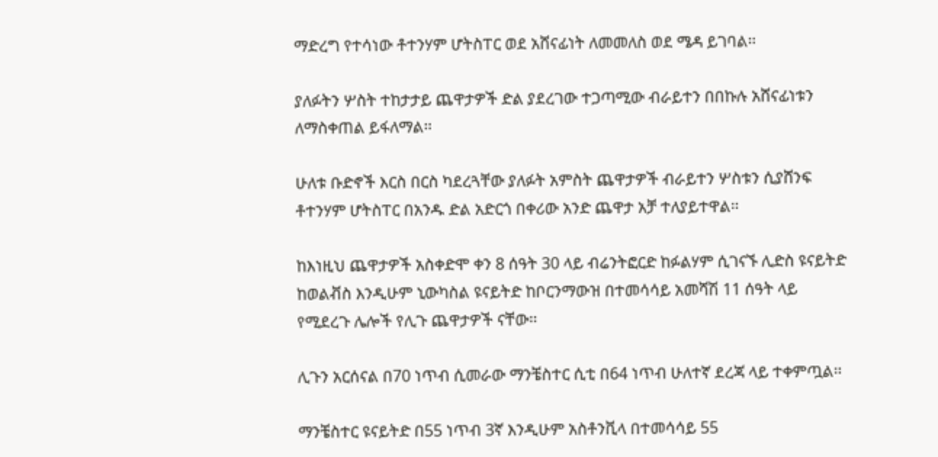ማድረግ የተሳነው ቶተንሃም ሆትስፐር ወደ አሸናፊነት ለመመለስ ወደ ሜዳ ይገባል፡፡

ያለፉትን ሦስት ተከታታይ ጨዋታዎች ድል ያደረገው ተጋጣሚው ብራይተን በበኩሉ አሸናፊነቱን ለማስቀጠል ይፋለማል፡፡

ሁለቱ ቡድኖች እርስ በርስ ካደረጓቸው ያለፉት አምስት ጨዋታዎች ብራይተን ሦስቱን ሲያሸንፍ ቶተንሃም ሆትስፐር በአንዱ ድል አድርጎ በቀሪው አንድ ጨዋታ አቻ ተለያይተዋል፡፡

ከእነዚህ ጨዋታዎች አስቀድሞ ቀን 8 ሰዓት 30 ላይ ብሬንትፎርድ ከፉልሃም ሲገናኙ ሊድስ ዩናይትድ ከወልቭስ እንዲሁም ኒውካስል ዩናይትድ ከቦርንማውዝ በተመሳሳይ አመሻሽ 11 ሰዓት ላይ የሚደረጉ ሌሎች የሊጉ ጨዋታዎች ናቸው፡፡

ሊጉን አርሰናል በ70 ነጥብ ሲመራው ማንቼስተር ሲቲ በ64 ነጥብ ሁለተኛ ደረጃ ላይ ተቀምጧል፡፡

ማንቼስተር ዩናይትድ በ55 ነጥብ 3ኛ እንዲሁም አስቶንቪላ በተመሳሳይ 55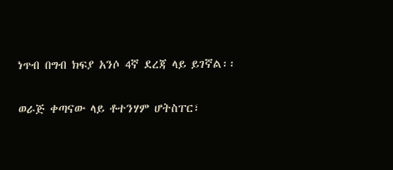ነጥብ በግብ ክፍያ አንሶ 4ኛ ደረጃ ላይ ይገኛል፡፡

ወራጅ ቀጣናው ላይ ቶተንሃም ሆትስፐር፣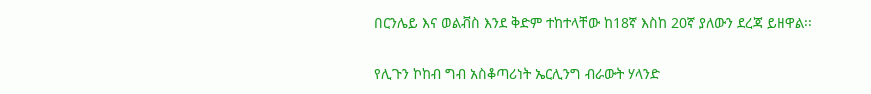በርንሌይ እና ወልቭስ እንደ ቅድም ተከተላቸው ከ18ኛ እስከ 20ኛ ያለውን ደረጃ ይዘዋል፡፡

የሊጉን ኮከብ ግብ አስቆጣሪነት ኤርሊንግ ብራውት ሃላንድ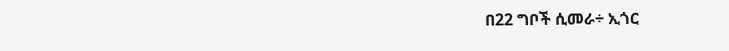በ22 ግቦች ሲመራ÷ ኢጎር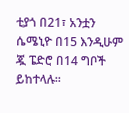ቲያጎ በ21፣ አንቷን ሴሜኒዮ በ15 እንዲሁም ጇ ፔድሮ በ14 ግቦች ይከተላሉ፡፡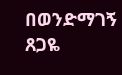በወንድማገኝ ጸጋዬ